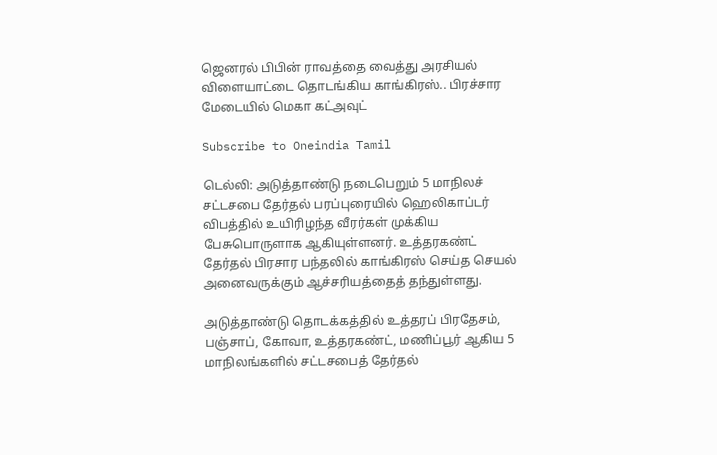ஜெனரல் பிபின் ராவத்தை வைத்து அரசியல் விளையாட்டை தொடங்கிய காங்கிரஸ்.. பிரச்சார மேடையில் மெகா கட்அவுட்

Subscribe to Oneindia Tamil

டெல்லி: அடுத்தாண்டு நடைபெறும் 5 மாநிலச் சட்டசபை தேர்தல் பரப்புரையில் ஹெலிகாப்டர் விபத்தில் உயிரிழந்த வீரர்கள் முக்கிய பேசுபொருளாக ஆகியுள்ளனர். உத்தரகண்ட் தேர்தல் பிரசார பந்தலில் காங்கிரஸ் செய்த செயல் அனைவருக்கும் ஆச்சரியத்தைத் தந்துள்ளது.

அடுத்தாண்டு தொடக்கத்தில் உத்தரப் பிரதேசம், பஞ்சாப், கோவா, உத்தரகண்ட், மணிப்பூர் ஆகிய 5 மாநிலங்களில் சட்டசபைத் தேர்தல்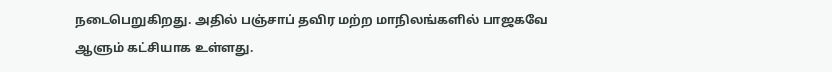நடைபெறுகிறது. அதில் பஞ்சாப் தவிர மற்ற மாநிலங்களில் பாஜகவே ஆளும் கட்சியாக உள்ளது.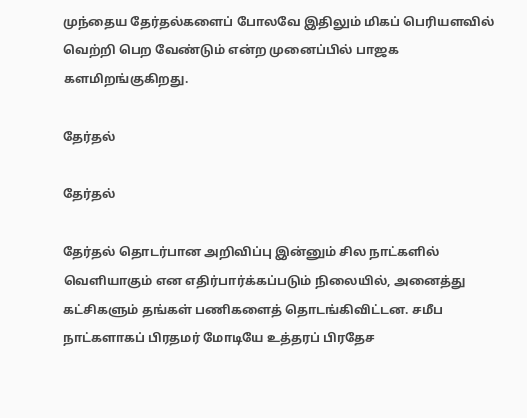முந்தைய தேர்தல்களைப் போலவே இதிலும் மிகப் பெரியளவில் வெற்றி பெற வேண்டும் என்ற முனைப்பில் பாஜக களமிறங்குகிறது.

தேர்தல்

தேர்தல்

தேர்தல் தொடர்பான அறிவிப்பு இன்னும் சில நாட்களில் வெளியாகும் என எதிர்பார்க்கப்படும் நிலையில், அனைத்து கட்சிகளும் தங்கள் பணிகளைத் தொடங்கிவிட்டன. சமீப நாட்களாகப் பிரதமர் மோடியே உத்தரப் பிரதேச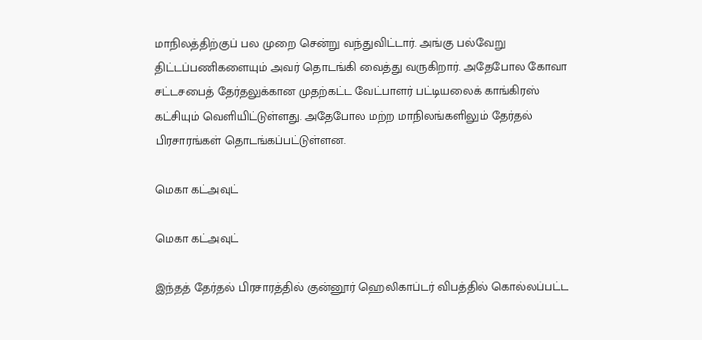மாநிலத்திற்குப் பல முறை சென்று வந்துவிட்டார். அங்கு பல்வேறு திட்டப்பணிகளையும் அவர் தொடங்கி வைத்து வருகிறார். அதேபோல கோவா சட்டசபைத் தேர்தலுக்கான முதற்கட்ட வேட்பாளர் பட்டியலைக் காங்கிரஸ் கட்சியும் வெளியிட்டுள்ளது. அதேபோல மற்ற மாநிலங்களிலும் தேர்தல் பிரசாரங்கள் தொடங்கப்பட்டுள்ளன.

மெகா கட்அவுட்

மெகா கட்அவுட்

இந்தத் தேர்தல் பிரசாரத்தில் குன்னூர் ஹெலிகாப்டர் விபத்தில் கொல்லப்பட்ட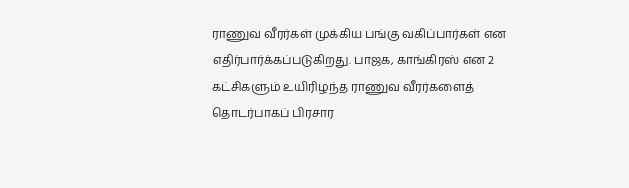ராணுவ வீரர்கள் முக்கிய பங்கு வகிப்பார்கள் என எதிர்பார்க்கப்படுகிறது. பாஜக, காங்கிரஸ் என 2 கட்சிகளும் உயிரிழந்த ராணுவ வீரர்களைத் தொடர்பாகப் பிரசார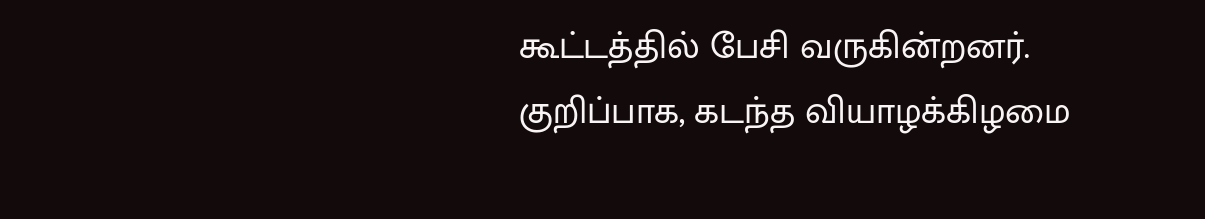கூட்டத்தில் பேசி வருகின்றனர். குறிப்பாக, கடந்த வியாழக்கிழமை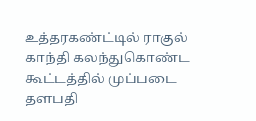உத்தரகண்ட்டில் ராகுல் காந்தி கலந்துகொண்ட கூட்டத்தில் முப்படை தளபதி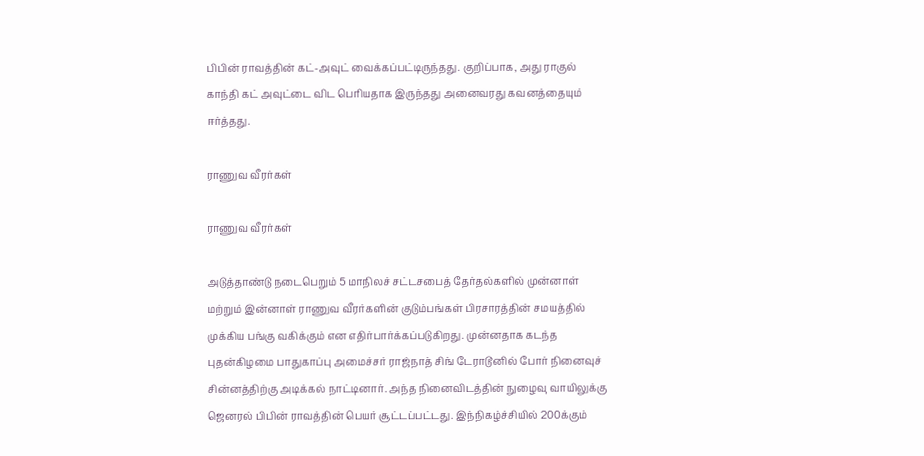பிபின் ராவத்தின் கட்-அவுட் வைக்கப்பட்டிருந்தது. குறிப்பாக, அது ராகுல் காந்தி கட் அவுட்டை விட பெரியதாக இருந்தது அனைவரது கவனத்தையும் ஈர்த்தது.

ராணுவ வீரர்கள்

ராணுவ வீரர்கள்

அடுத்தாண்டு நடைபெறும் 5 மாநிலச் சட்டசபைத் தேர்தல்களில் முன்னாள் மற்றும் இன்னாள் ராணுவ வீரர்களின் குடும்பங்கள் பிரசாரத்தின் சமயத்தில் முக்கிய பங்கு வகிக்கும் என எதிர்பார்க்கப்படுகிறது. முன்னதாக கடந்த புதன்கிழமை பாதுகாப்பு அமைச்சர் ராஜ்நாத் சிங் டேராடூனில் போர் நினைவுச் சின்னத்திற்கு அடிக்கல் நாட்டினார். அந்த நினைவிடத்தின் நுழைவு வாயிலுக்கு ஜெனரல் பிபின் ராவத்தின் பெயர் சூட்டப்பட்டது. இந்நிகழ்ச்சியில் 200க்கும்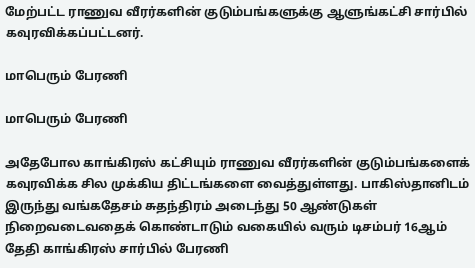மேற்பட்ட ராணுவ வீரர்களின் குடும்பங்களுக்கு ஆளுங்கட்சி சார்பில் கவுரவிக்கப்பட்டனர்.

மாபெரும் பேரணி

மாபெரும் பேரணி

அதேபோல காங்கிரஸ் கட்சியும் ராணுவ வீரர்களின் குடும்பங்களைக் கவுரவிக்க சில முக்கிய திட்டங்களை வைத்துள்ளது. பாகிஸ்தானிடம் இருந்து வங்கதேசம் சுதந்திரம் அடைந்து 50 ஆண்டுகள் நிறைவடைவதைக் கொண்டாடும் வகையில் வரும் டிசம்பர் 16ஆம் தேதி காங்கிரஸ் சார்பில் பேரணி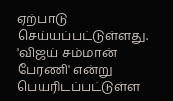ஏற்பாடு செய்யப்பட்டுள்ளது. 'விஜய் சம்மான் பேரணி' என்று பெயரிடப்பட்டுள்ள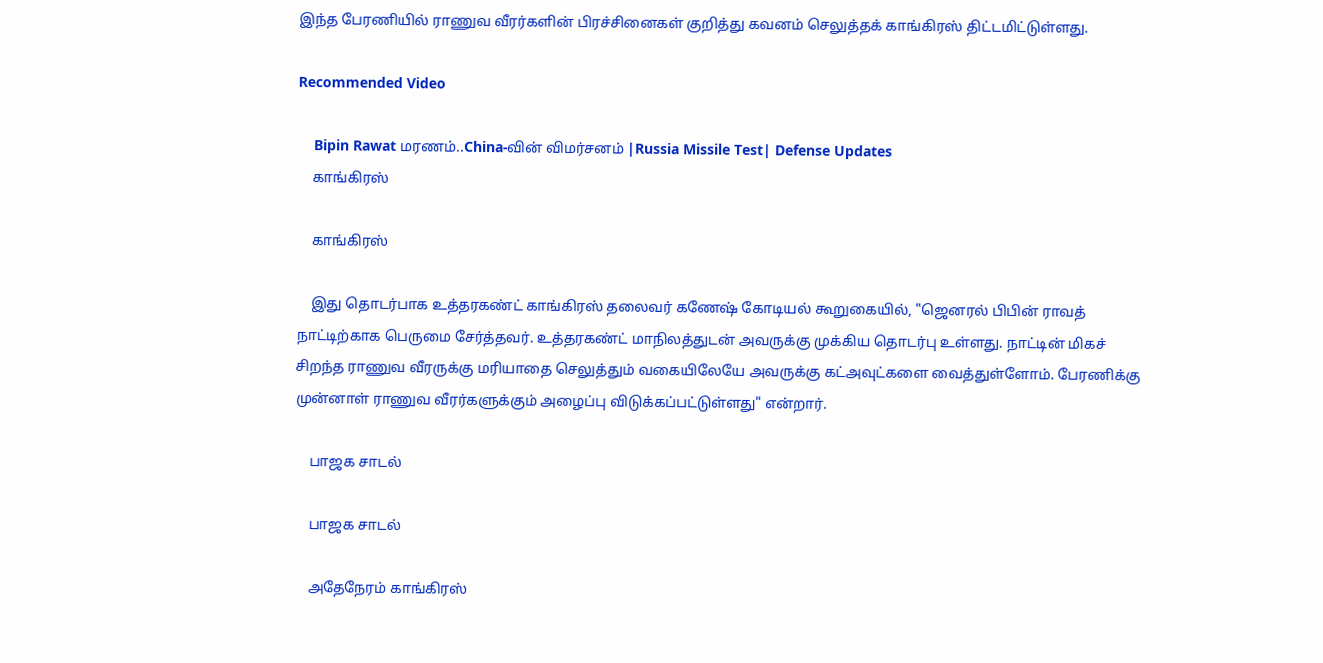இந்த பேரணியில் ராணுவ வீரர்களின் பிரச்சினைகள் குறித்து கவனம் செலுத்தக் காங்கிரஸ் திட்டமிட்டுள்ளது.

Recommended Video

    Bipin Rawat மரணம்..China-வின் விமர்சனம் |Russia Missile Test| Defense Updates
    காங்கிரஸ்

    காங்கிரஸ்

    இது தொடர்பாக உத்தரகண்ட் காங்கிரஸ் தலைவர் கணேஷ் கோடியல் கூறுகையில், "ஜெனரல் பிபின் ராவத் நாட்டிற்காக பெருமை சேர்த்தவர். உத்தரகண்ட் மாநிலத்துடன் அவருக்கு முக்கிய தொடர்பு உள்ளது. நாட்டின் மிகச் சிறந்த ராணுவ வீரருக்கு மரியாதை செலுத்தும் வகையிலேயே அவருக்கு கட்அவுட்களை வைத்துள்ளோம். பேரணிக்கு முன்னாள் ராணுவ வீரர்களுக்கும் அழைப்பு விடுக்கப்பட்டுள்ளது" என்றார்.

    பாஜக சாடல்

    பாஜக சாடல்

    அதேநேரம் காங்கிரஸ்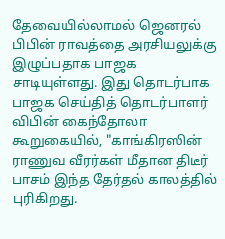தேவையில்லாமல் ஜெனரல் பிபின் ராவத்தை அரசியலுக்கு இழுப்பதாக பாஜக சாடியுள்ளது. இது தொடர்பாக பாஜக செய்தித் தொடர்பாளர் விபின் கைந்தோலா கூறுகையில், "காங்கிரஸின் ராணுவ வீரர்கள் மீதான திடீர் பாசம் இந்த தேர்தல் காலத்தில் புரிகிறது.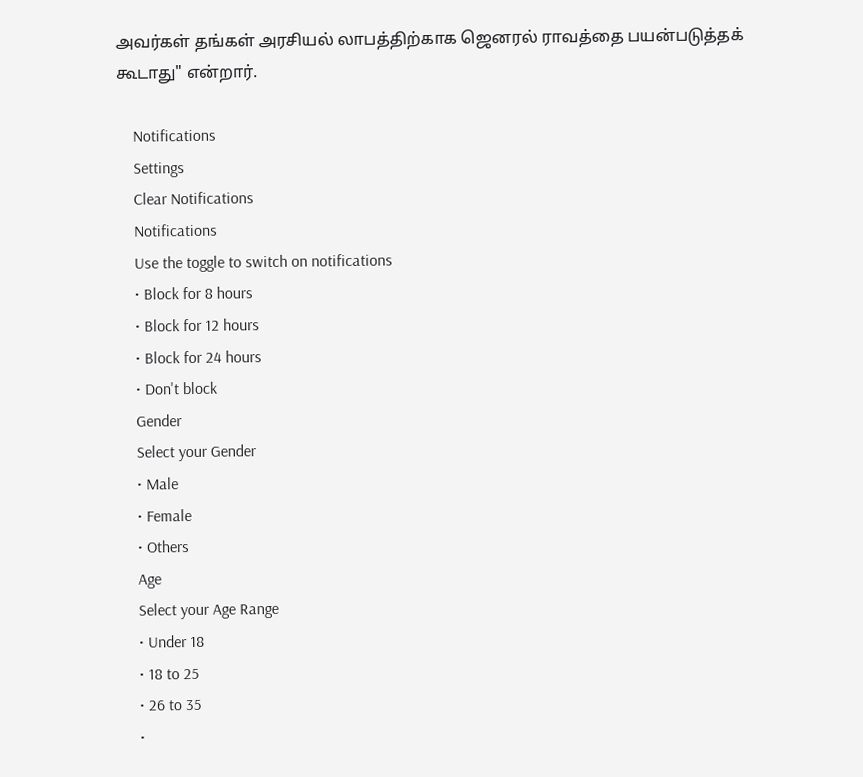அவர்கள் தங்கள் அரசியல் லாபத்திற்காக ஜெனரல் ராவத்தை பயன்படுத்தக் கூடாது" என்றார்.

    Notifications
    Settings
    Clear Notifications
    Notifications
    Use the toggle to switch on notifications
    • Block for 8 hours
    • Block for 12 hours
    • Block for 24 hours
    • Don't block
    Gender
    Select your Gender
    • Male
    • Female
    • Others
    Age
    Select your Age Range
    • Under 18
    • 18 to 25
    • 26 to 35
    •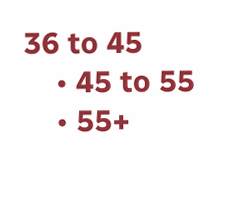36 to 45
    • 45 to 55
    • 55+